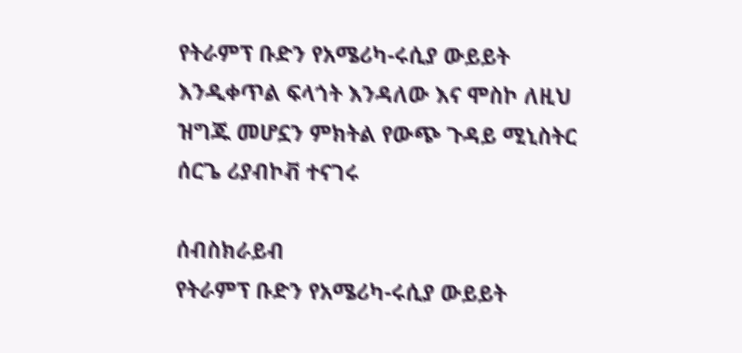የትራምፕ ቡድን የአሜሪካ-ሩሲያ ውይይት እንዲቀጥል ፍላጎት እንዳለው እና ሞስኮ ለዚህ ዝግጁ መሆኗን ምክትል የውጭ ጉዳይ ሚኒስትር ሰርጌ ሪያብኮቭ ተናገሩ

ሰብስክራይብ
የትራምፕ ቡድን የአሜሪካ-ሩሲያ ውይይት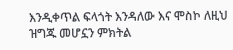እንዲቀጥል ፍላጎት እንዳለው እና ሞስኮ ለዚህ ዝግጁ መሆኗን ምክትል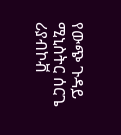የውጭ ጉዳይ ሚኒስትር ሰርጌ ሪያብኮቭ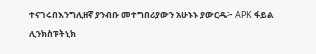ተናገሩበእንግሊዘኛ ያንብቡ መተግበሪያውን አሁኑኑ ያውርዱ፦ APK ፋይል ሊንክስፑትኒክ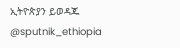ኢትዮጵያን ይወዳጁ @sputnik_ethiopia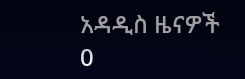አዳዲስ ዜናዎች
0